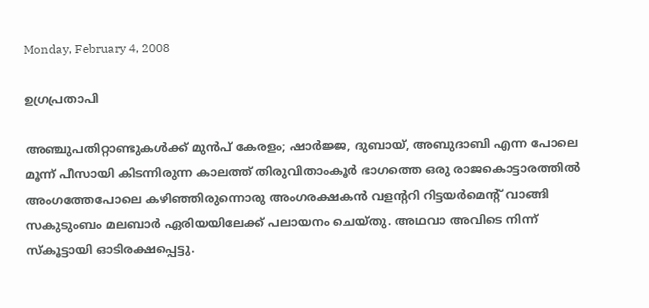Monday, February 4, 2008

ഉഗ്രപ്രതാപി

അഞ്ചുപതിറ്റാണ്ടുകള്‍ക്ക് മുന്‍പ് കേരളം; ഷാര്‍ജ്ജ, ദുബായ്, അബുദാബി എന്ന പോലെ മൂന്ന് പീസായി കിടന്നിരുന്ന കാലത്ത് തിരുവിതാംകൂര്‍ ഭാഗത്തെ ഒരു രാജകൊട്ടാരത്തില്‍ അംഗത്തേപോലെ കഴിഞ്ഞിരുന്നൊരു അംഗരക്ഷകന്‍ വളന്ററി റിട്ടയര്‍മെന്റ് വാങ്ങി സകുടുംബം മലബാര്‍ ഏരിയയിലേക്ക് പലായനം ചെയ്തു. അഥവാ അവിടെ നിന്ന് സ്കൂട്ടായി ഓടിരക്ഷപ്പെട്ടു.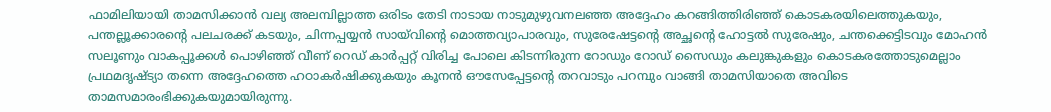ഫാമിലിയായി താമസിക്കാന്‍ വല്യ അലമ്പില്ലാത്ത ഒരിടം തേടി നാടായ നാടുമുഴുവനലഞ്ഞ അദ്ദേഹം കറങ്ങിത്തിരിഞ്ഞ് കൊടകരയിലെത്തുകയും, പന്തല്ലൂക്കാരന്റെ പലചരക്ക് കടയും, ചിന്നപ്പയ്യന്‍ സായ്‌വിന്റെ മൊത്തവ്യാപാരവും, സുരേഷേട്ടന്റെ അച്ഛന്റെ ഹോട്ടല്‍ സുരേഷും, ചന്തക്കെട്ടിടവും മോഹന്‍ സലൂണും വാകപ്പൂക്കള്‍ പൊഴിഞ്ഞ് വീണ് റെഡ് കാര്‍പ്പറ്റ് വിരിച്ച പോലെ കിടന്നിരുന്ന റോഡും റോഡ് സൈഡും കലുങ്കുകളും കൊടകരത്തോടുമെല്ലാം പ്രഥമദൃഷ്ട്യാ തന്നെ അദ്ദേഹത്തെ ഹഠാകര്‍ഷിക്കുകയും കൂനന്‍ ഔസേപ്പേട്ടന്റെ തറവാടും പറമ്പും വാങ്ങി താമസിയാതെ അവിടെ താമസമാരംഭിക്കുകയുമായിരുന്നു.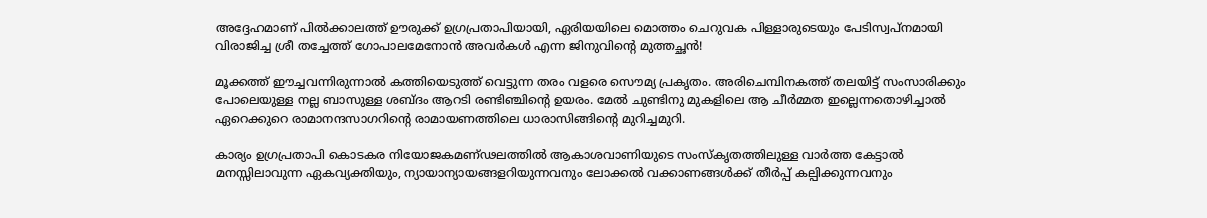അദ്ദേഹമാണ് പില്‍ക്കാലത്ത് ഊരുക്ക് ഉഗ്രപ്രതാപിയായി, ഏരിയയിലെ മൊത്തം ചെറുവക പിള്ളാരുടെയും പേടിസ്വപ്നമായി വിരാജിച്ച ശ്രീ തച്ചേത്ത് ഗോപാലമേനോന്‍ അവര്‍കള്‍ എന്ന ജിനുവിന്റെ മുത്തച്ഛന്‍!

മൂക്കത്ത് ഈച്ചവന്നിരുന്നാല്‍ കത്തിയെടുത്ത് വെട്ടുന്ന തരം വളരെ സൌമ്യ പ്രകൃതം. അരിചെമ്പിനകത്ത് തലയിട്ട് സംസാരിക്കും പോലെയുള്ള നല്ല ബാസുള്ള ശബ്ദം ആറടി രണ്ടിഞ്ചിന്റെ ഉയരം. മേല്‍ ചുണ്ടിനു മുകളിലെ ആ ചീര്‍മ്മത ഇല്ലെന്നതൊഴിച്ചാല്‍ ഏറെക്കുറെ രാമാനന്ദസാഗറിന്റെ രാമായണത്തിലെ ധാരാസിങ്ങിന്റെ മുറിച്ചമുറി.

കാര്യം ഉഗ്രപ്രതാപി കൊടകര നിയോജകമണ്ഢലത്തില്‍ ആകാശവാണിയുടെ സംസ്കൃതത്തിലുള്ള വാര്‍ത്ത കേട്ടാല്‍ മനസ്സിലാവുന്ന ഏകവ്യക്തിയും, ന്യായാന്യായങ്ങളറിയുന്നവനും ലോക്കല്‍ വക്കാണങ്ങള്‍ക്ക് തീര്‍പ്പ് കല്പിക്കുന്നവനും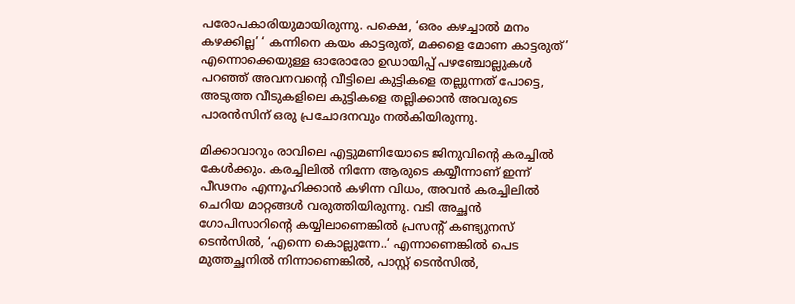പരോപകാരിയുമായിരുന്നു. പക്ഷെ, ‘ഒരം കഴച്ചാല്‍ മനം കഴക്കില്ല’ ‘ കന്നിനെ കയം കാട്ടരുത്, മക്കളെ മോണ കാട്ടരുത്’ എന്നൊക്കെയുള്ള ഓരോരോ ഉഡായിപ്പ് പഴഞ്ചോല്ലുകള്‍ പറഞ്ഞ് അവനവന്റെ വീട്ടിലെ കുട്ടികളെ തല്ലുന്നത് പോട്ടെ, അടുത്ത വീടുകളിലെ കുട്ടികളെ തല്ലിക്കാന്‍ അവരുടെ പാരന്‍സിന് ഒരു പ്രചോദനവും നല്‍കിയിരുന്നു.

മിക്കാവാറും രാവിലെ എട്ടുമണിയോടെ ജിനുവിന്റെ കരച്ചില്‍ കേള്‍ക്കും. കരച്ചിലില്‍ നിന്നേ ആരുടെ കയ്യീന്നാണ് ഇന്ന് പീഢനം എന്നൂഹിക്കാന്‍ കഴിന്ന വിധം, അവന്‍ കരച്ചിലില്‍ ചെറിയ മാറ്റങ്ങള്‍ വരുത്തിയിരുന്നു. വടി അച്ഛന്‍ ഗോപിസാറിന്റെ കയ്യിലാണെങ്കില്‍ പ്രസന്റ് കണ്ട്യുനസ് ടെന്‍സില്‍, ‘എന്നെ കൊല്ലുന്നേ..‘ എന്നാണെങ്കില്‍ പെട മുത്തച്ഛനില്‍ നിന്നാണെങ്കില്‍, പാസ്റ്റ് ടെന്‍സില്‍,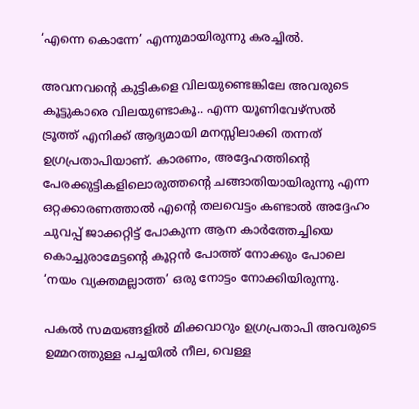‘എന്നെ കൊന്നേ’ എന്നുമായിരുന്നു കരച്ചില്‍.

അവനവന്റെ കുട്ടികളെ വിലയുണ്ടെങ്കിലേ അവരുടെ കൂട്ടുകാരെ വിലയുണ്ടാകൂ.. എന്ന യൂണിവേഴ്സല്‍ ട്രൂത്ത് എനിക്ക് ആദ്യമായി മനസ്സിലാക്കി തന്നത് ഉഗ്രപ്രതാപിയാണ്. കാരണം, അദ്ദേഹത്തിന്റെ പേരക്കുട്ടികളിലൊരുത്തന്റെ ചങ്ങാതിയായിരുന്നു എന്ന ഒറ്റക്കാരണത്താല്‍ എന്റെ തലവെട്ടം കണ്ടാല്‍ അദ്ദേഹം ചുവപ്പ് ജാക്കറ്റിട്ട് പോകുന്ന ആന കാര്‍ത്തേച്ചിയെ കൊച്ചുരാമേട്ടന്റെ കൂറ്റന്‍ പോത്ത് നോക്കും പോലെ ‘നയം വ്യക്തമല്ലാത്ത’ ഒരു നോട്ടം നോക്കിയിരുന്നു.

പകല്‍ സമയങ്ങളില്‍ മിക്കവാറും ഉഗ്രപ്രതാപി അവരുടെ ഉമ്മറത്തുള്ള പച്ചയില്‍ നീല, വെള്ള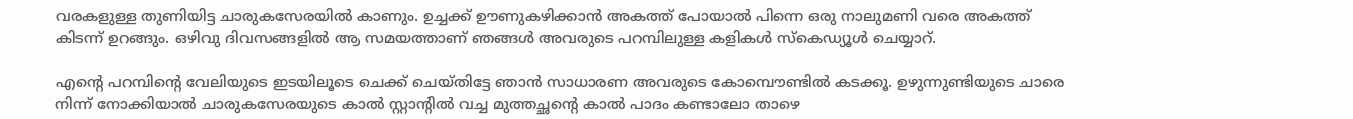വരകളുള്ള തുണിയിട്ട ചാരുകസേരയില്‍ കാണും. ഉച്ചക്ക് ഊണുകഴിക്കാന്‍ അകത്ത് പോയാല്‍ പിന്നെ ഒരു നാലുമണി വരെ അകത്ത് കിടന്ന് ഉറങ്ങും. ഒഴിവു ദിവസങ്ങളില്‍ ആ സമയത്താണ് ഞങ്ങള്‍ അവരുടെ പറമ്പിലുള്ള കളികള്‍ സ്‌കെഡ്യൂള്‍ ചെയ്യാറ്.

എന്റെ പറമ്പിന്റെ വേലിയുടെ ഇടയിലൂടെ ചെക്ക് ചെയ്തിട്ടേ ഞാന്‍ സാധാരണ അവരുടെ കോമ്പൌണ്ടില്‍ കടക്കൂ. ഉഴുന്നുണ്ടിയുടെ ചാരെ നിന്ന് നോക്കിയാല്‍ ചാരുകസേരയുടെ കാല്‍ സ്റ്റാന്റില്‍ വച്ച മുത്തച്ഛന്റെ കാല്‍ പാദം കണ്ടാലോ താഴെ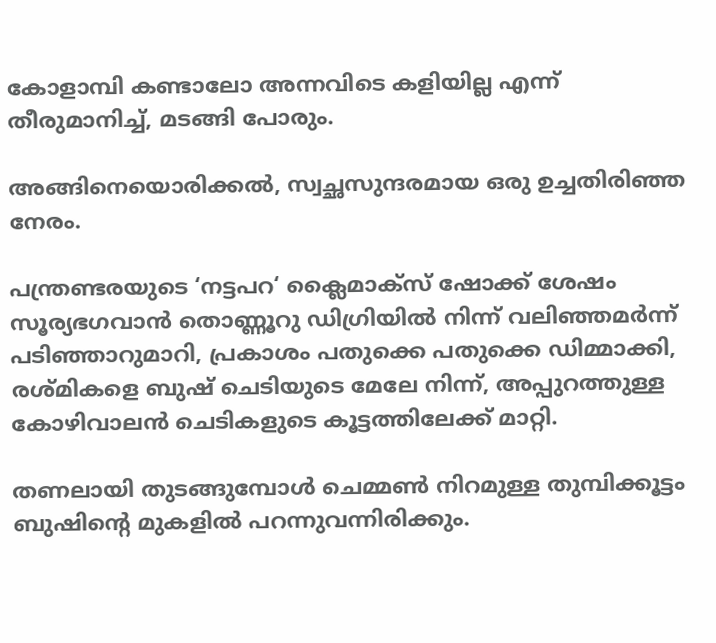കോളാമ്പി കണ്ടാലോ അന്നവിടെ കളിയില്ല എന്ന് തീരുമാനിച്ച്, മടങ്ങി പോരും.

അങ്ങിനെയൊരിക്കല്‍, സ്വച്ഛസുന്ദരമായ ഒരു ഉച്ചതിരിഞ്ഞ നേരം.

പന്ത്രണ്ടരയുടെ ‘നട്ടപറ‘ ക്ലൈമാക്സ് ഷോക്ക് ശേഷം സൂര്യഭഗവാന്‍ തൊണ്ണൂറു ഡിഗ്രിയില്‍ നിന്ന് വലിഞ്ഞമര്‍ന്ന് പടിഞ്ഞാറുമാറി, പ്രകാശം പതുക്കെ പതുക്കെ ഡിമ്മാക്കി, രശ്മികളെ ബുഷ് ചെടിയുടെ മേലേ നിന്ന്‍, അപ്പുറത്തുള്ള കോഴിവാലന്‍ ചെടികളുടെ കൂട്ടത്തിലേക്ക് മാറ്റി.

തണലായി തുടങ്ങുമ്പോള്‍ ചെമ്മണ്‍ നിറമുള്ള തുമ്പിക്കൂട്ടം ബുഷിന്റെ മുകളില്‍ പറന്നുവന്നിരിക്കും.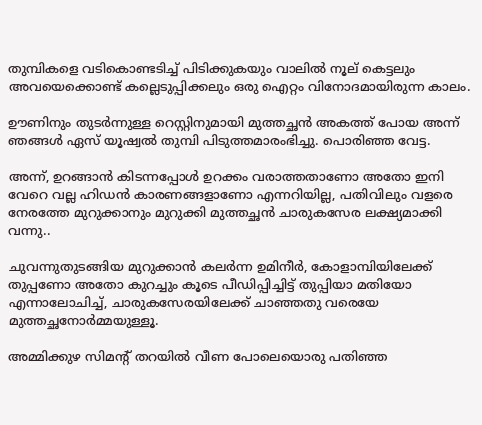തുമ്പികളെ വടികൊണ്ടടിച്ച് പിടിക്കുകയും വാലില്‍ നൂല് കെട്ടലും അവയെക്കൊണ്ട് കല്ലെടുപ്പിക്കലും ഒരു ഐറ്റം വിനോദമായിരുന്ന കാലം.

ഊണിനും തുടര്‍ന്നുള്ള റെസ്റ്റിനുമായി മുത്തച്ഛന്‍ അകത്ത് പോയ അന്ന് ഞങ്ങള്‍ ഏസ് യൂഷ്വല്‍ തുമ്പി പിടുത്തമാരംഭിച്ചു. പൊരിഞ്ഞ വേട്ട.

അന്ന്, ഉറങ്ങാന്‍ കിടന്നപ്പോള്‍ ഉറക്കം വരാത്തതാണോ അതോ ഇനി വേറെ വല്ല ഹിഡന്‍ കാരണങ്ങളാണോ എന്നറിയില്ല, പതിവിലും വളരെ നേരത്തേ മുറുക്കാനും മുറുക്കി മുത്തച്ഛന്‍ ചാരുകസേര ലക്ഷ്യമാക്കി വന്നു..

ചുവന്നുതുടങ്ങിയ മുറുക്കാന്‍ കലര്‍ന്ന ഉമിനീര്‍, കോളാമ്പിയിലേക്ക് തുപ്പണോ അതോ കുറച്ചും കൂടെ പീഡിപ്പിച്ചിട്ട് തുപ്പിയാ മതിയോ എന്നാലോചിച്ച്, ചാരുകസേരയിലേക്ക് ചാഞ്ഞതു വരെയേ മുത്തച്ഛനോര്‍മ്മയുള്ളൂ.

അമ്മിക്കുഴ സിമന്റ് തറയില്‍ വീണ പോലെയൊരു പതിഞ്ഞ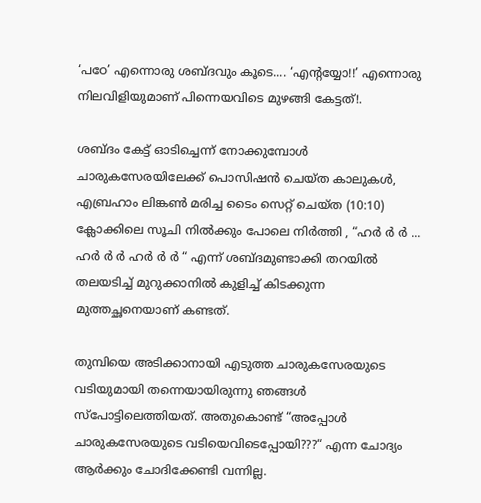‘പഠേ’ എന്നൊരു ശബ്ദവും കൂടെ.... ‘എന്റയ്യോ!!’ എന്നൊരു നിലവിളിയുമാണ് പിന്നെയവിടെ മുഴങ്ങി കേട്ടത്!.

ശബ്ദം കേട്ട് ഓടിച്ചെന്ന് നോക്കുമ്പോള്‍ ചാരുകസേരയിലേക്ക് പൊസിഷന്‍ ചെയ്ത കാലുകള്‍, എബ്രഹാം ലിങ്കണ്‍ മരിച്ച ടൈം സെറ്റ് ചെയ്ത (10:10) ക്ലോക്കിലെ സൂചി നില്‍ക്കും പോലെ നിര്‍ത്തി , “ഹര്‍ ര്‍ ര്‍ ... ഹര്‍ ര്‍ ര്‍ ഹര്‍ ര്‍ ര്‍ “ എന്ന്‍ ശബ്ദമുണ്ടാക്കി തറയില്‍ തലയടിച്ച് മുറുക്കാനില്‍ കുളിച്ച് കിടക്കുന്ന മുത്തച്ഛനെയാണ് കണ്ടത്.

തുമ്പിയെ അടിക്കാനായി എടുത്ത ചാരുകസേരയുടെ വടിയുമായി തന്നെയായിരുന്നു ഞങ്ങള്‍ സ്പോട്ടിലെത്തിയത്. അതുകൊണ്ട് “അപ്പോള്‍ ചാരുകസേരയുടെ വടിയെവിടെപ്പോയി???“ എന്ന ചോദ്യം ആര്‍ക്കും ചോദിക്കേണ്ടി വന്നില്ല.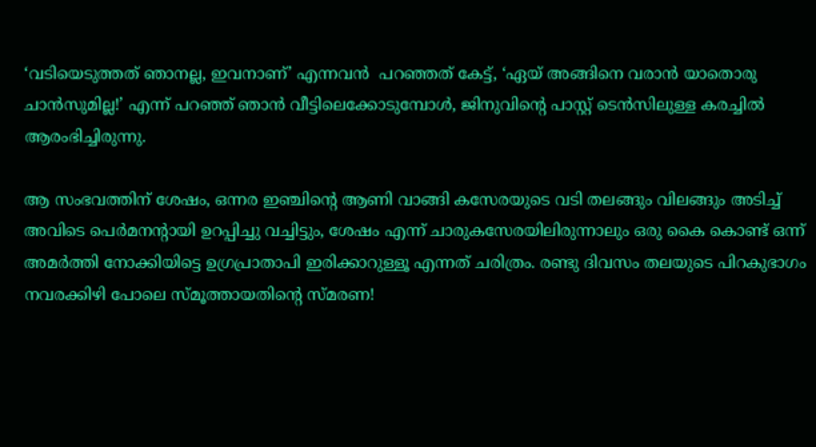‘വടിയെടുത്തത് ഞാനല്ല, ഇവനാണ്’ എന്നവന്‍ ‍ പറഞ്ഞത് കേട്ട്, ‘ഏയ് അങ്ങിനെ വരാന്‍ യാതൊരു ചാന്‍സുമില്ല!’ എന്ന് പറഞ്ഞ് ഞാന്‍ വീട്ടിലെക്കോടുമ്പോള്‍, ജിനുവിന്റെ പാസ്റ്റ് ടെന്‍സിലുള്ള കരച്ചില്‍ ആരംഭിച്ചിരുന്നു.

ആ സംഭവത്തിന് ശേഷം, ഒന്നര ഇഞ്ചിന്റെ ആണി വാങ്ങി കസേരയുടെ വടി തലങ്ങും വിലങ്ങും അടിച്ച് അവിടെ പെര്‍മനന്റായി ഉറപ്പിച്ചു വച്ചിട്ടും, ശേഷം എന്ന് ചാരുകസേരയിലിരുന്നാലും ഒരു കൈ കൊണ്ട് ഒന്ന് അമര്‍ത്തി നോക്കിയിട്ടെ ഉഗ്രപ്രാതാപി ഇരിക്കാറുള്ളൂ എന്നത് ചരിത്രം. രണ്ടു ദിവസം തലയുടെ പിറകുഭാഗം നവരക്കിഴി പോലെ സ്മൂത്തായതിന്റെ സ്മരണ!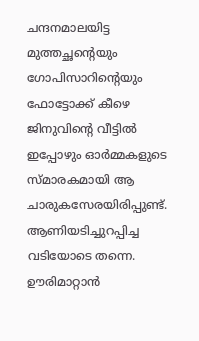ചന്ദനമാലയിട്ട മുത്തച്ഛന്റെയും ഗോപിസാറിന്റെയും ഫോട്ടോക്ക് കീഴെ ജിനുവിന്റെ വീട്ടില്‍ ഇപ്പോഴും ഓര്‍മ്മകളുടെ സ്മാരകമായി ആ ചാരുകസേരയിരിപ്പുണ്ട്. ആണിയടിച്ചുറപ്പിച്ച വടിയോടെ തന്നെ. ഊരിമാറ്റാന്‍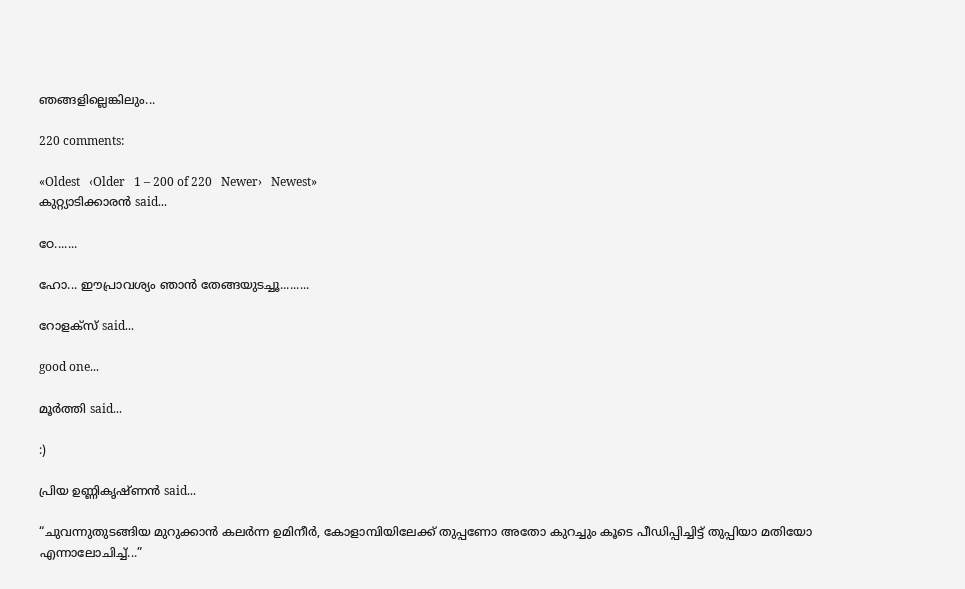ഞങ്ങളില്ലെങ്കിലും...

220 comments:

«Oldest   ‹Older   1 – 200 of 220   Newer›   Newest»
കുറ്റ്യാടിക്കാരന്‍ said...

ഠേ.......

ഹോ... ഈപ്രാവശ്യം ഞാന്‍ തേങ്ങയുടച്ചൂ.........

റോളക്സ് said...

good one...

മൂര്‍ത്തി said...

:)

പ്രിയ ഉണ്ണികൃഷ്ണന്‍ said...

“ചുവന്നുതുടങ്ങിയ മുറുക്കാന്‍ കലര്‍ന്ന ഉമിനീര്‍, കോളാമ്പിയിലേക്ക് തുപ്പണോ അതോ കുറച്ചും കൂടെ പീഡിപ്പിച്ചിട്ട് തുപ്പിയാ മതിയോ എന്നാലോചിച്ച്...”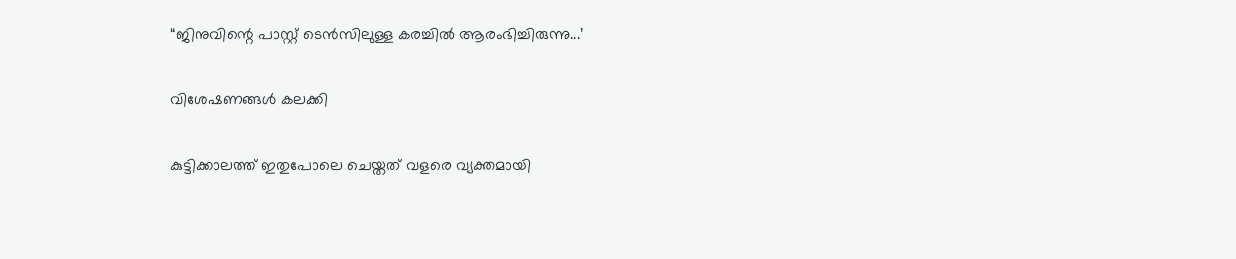“ജിനുവിന്റെ പാസ്റ്റ് ടെന്‍സിലുള്ള കരച്ചില്‍ ആരംഭിച്ചിരുന്നു...’

വിശേഷണങ്ങള്‍ കലക്കി

കുട്ടിക്കാലത്ത് ഇതുപോലെ ചെയ്തത് വളരെ വ്യക്തമായി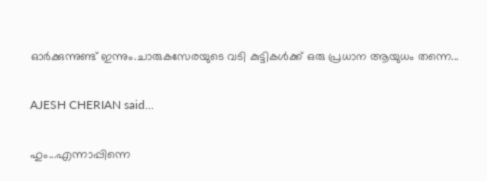ഓര്‍ക്കുന്നുണ്ട് ഇന്നും.ചാരുകസേരയുടെ വടി കുട്ടികള്‍ക്ക് ഒരു പ്രധാന ആയുധം തന്നെ...

AJESH CHERIAN said...

ഹും...എന്നാപ്പിന്നെ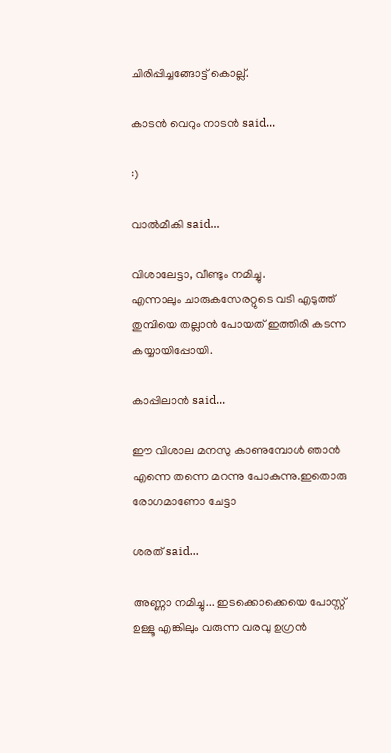ചിരിപ്പിച്ചങ്ങോട്ട് കൊല്ല്.

കാടന്‍ വെറും നാടന്‍ said...

:)

വാല്‍മീകി said...

വിശാലേട്ടാ, വീണ്ടും നമിച്ചു.
എന്നാലും ചാരുകസേരറ്റുടെ വടി എടുത്ത് തുമ്പിയെ തല്ലാന്‍ പോയത് ഇത്തിരി കടന്ന കയ്യായിപ്പോയി.

കാപ്പിലാന്‍ said...

ഈ വിശാല മനസു കാണുമ്പോള്‍ ഞാന്‍ എന്നെ തന്നെ മറന്നു പോകുന്നു.ഇതൊരു രോഗമാണോ ചേട്ടാ

ശരത് said...

അണ്ണാ നമിച്ചു... ഇടക്കൊക്കെയെ പോസ്റ്റ് ഉള്ളൂ എങ്കിലും വരുന്ന വരവു ഉഗ്രന്‍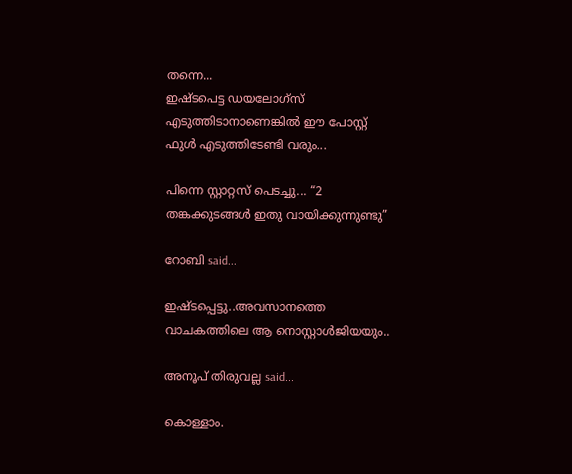തന്നെ...
ഇഷ്ടപെട്ട ഡയലോഗ്സ് എടുത്തിടാനാണെങ്കില്‍ ഈ പോസ്റ്റ് ഫുള്‍ എടുത്തിടേണ്ടി വരും...

പിന്നെ സ്റ്റാറ്റസ് പെടച്ചു... “2 തങ്കക്കുടങ്ങള്‍ ഇതു വായിക്കുന്നുണ്ടു”

റോബി said...

ഇഷ്ടപ്പെട്ടു..അവസാനത്തെ വാചകത്തിലെ ആ നൊസ്റ്റാള്‍ജിയയും..

അനൂപ് തിരുവല്ല said...

കൊള്ളാം.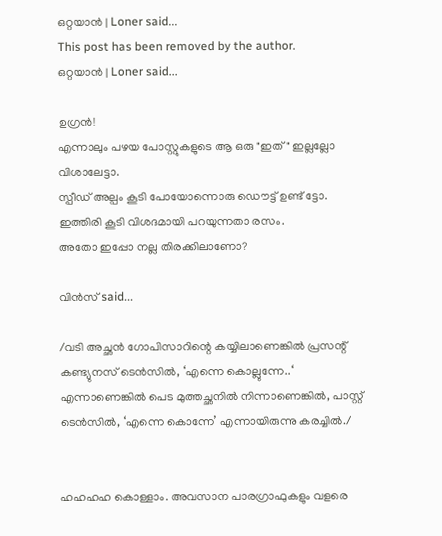ഒറ്റയാന്‍ | Loner said...
This post has been removed by the author.
ഒറ്റയാന്‍ | Loner said...

ഉഗ്രന്‍!
എന്നാലും പഴയ പോസ്റ്റുകളുടെ ആ ഒരു "ഇത്" ഇല്ലല്ലോ വിശാലേട്ടാ.
സ്പീഡ് അല്പം കൂടി പോയോന്നൊരു ഡൌട്ട് ഉണ്ട് ട്ടോ.
ഇത്തിരി കൂടി വിശദമായി പറയുന്നതാ രസം.
അതോ ഇപ്പോ നല്ല തിരക്കിലാണോ?

വിന്‍സ് said...

/വടി അച്ഛന്‍ ഗോപിസാറിന്റെ കയ്യിലാണെങ്കില്‍ പ്രസന്റ് കണ്ട്യുനസ് ടെന്‍സില്‍, ‘എന്നെ കൊല്ലുന്നേ..‘ എന്നാണെങ്കില്‍ പെട മുത്തച്ഛനില്‍ നിന്നാണെങ്കില്‍, പാസ്റ്റ് ടെന്‍സില്‍, ‘എന്നെ കൊന്നേ’ എന്നായിരുന്നു കരച്ചില്‍./


ഹഹഹഹ കൊള്ളാം. അവസാന പാരഗ്രാഫുകളും വളരെ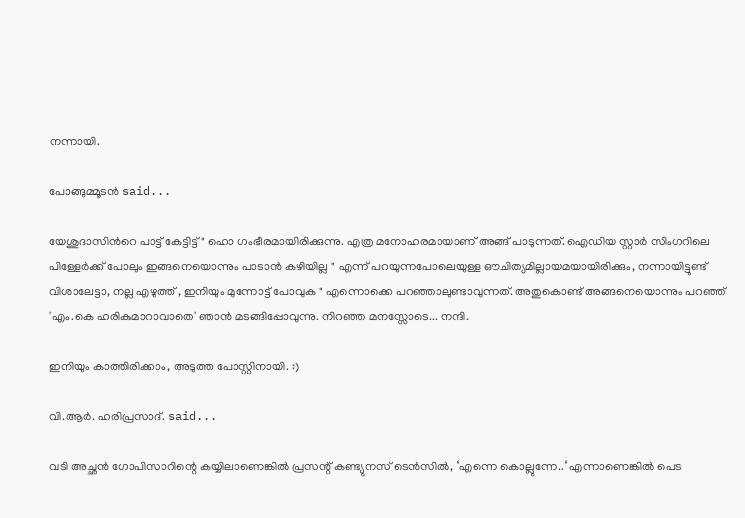നന്നായി.

പോങ്ങുമ്മൂടന്‍ said...

യേശുദാസിന്‍റെ പാട്ട്‌ കേട്ടിട്ട്‌ " ഹൊ ഗംഭീരമായിരിക്കുന്നു. എത്ര മനോഹരമായാണ്‌ അങ്ങ്‌ പാടുന്നത്‌. ഐഡിയ സ്റ്റാര്‍ സിംഗറിലെ പിള്ളേര്‍ക്ക്‌ പോലും ഇങ്ങനെയൊന്നും പാടാന്‍ കഴിയില്ല " എന്ന്‌ പറയുന്നപോലെയുള്ള ഔചിത്യമില്ലായമയായിരിക്കും, നന്നായിട്ടുണ്ട്‌ വിശാലേട്ടാ, നല്ല എഴുത്ത്‌ , ഇനിയും മുന്നോട്ട്‌ പോവുക " എന്നൊക്കെ പറഞ്ഞാലുണ്ടാവുന്നത്‌. അതുകൊണ്ട്‌ അങ്ങനെയൊന്നും പറഞ്ഞ്‌ 'എം.കെ ഹരികുമാറാവാതെ' ഞാന്‍ മടങ്ങിപ്പോവുന്നു. നിറഞ്ഞ മനസ്സോടെ... നന്ദി.

ഇനിയും കാത്തിരിക്കാം, അടുത്ത പോസ്റ്റിനായി. :)

വി.ആര്‍. ഹരിപ്രസാദ്‌. said...

വടി അച്ഛന്‍ ഗോപിസാറിന്റെ കയ്യിലാണെങ്കില്‍ പ്രസന്റ് കണ്ട്യുനസ് ടെന്‍സില്‍, ‘എന്നെ കൊല്ലുന്നേ..‘ എന്നാണെങ്കില്‍ പെട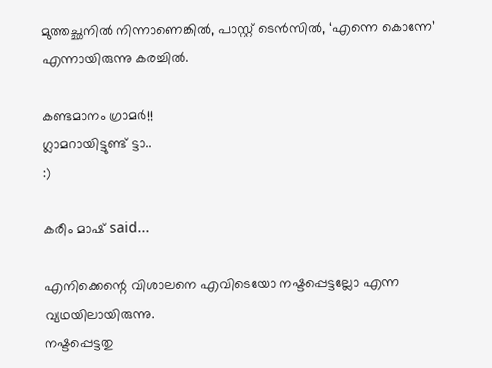മുത്തച്ഛനില്‍ നിന്നാണെങ്കില്‍, പാസ്റ്റ് ടെന്‍സില്‍, ‘എന്നെ കൊന്നേ’ എന്നായിരുന്നു കരച്ചില്‍.

കണ്ടമാനം ഗ്രാമര്‍!!
ഗ്ലാമറായിട്ടുണ്ട്‌ ട്ടാ..
:)

കരീം മാഷ്‌ said...

എനിക്കെന്റെ വിശാലനെ എവിടെയോ നഷ്ടപ്പെട്ടല്ലോ എന്ന വ്യഥയിലായിരുന്നു.
നഷ്ടപ്പെട്ടതു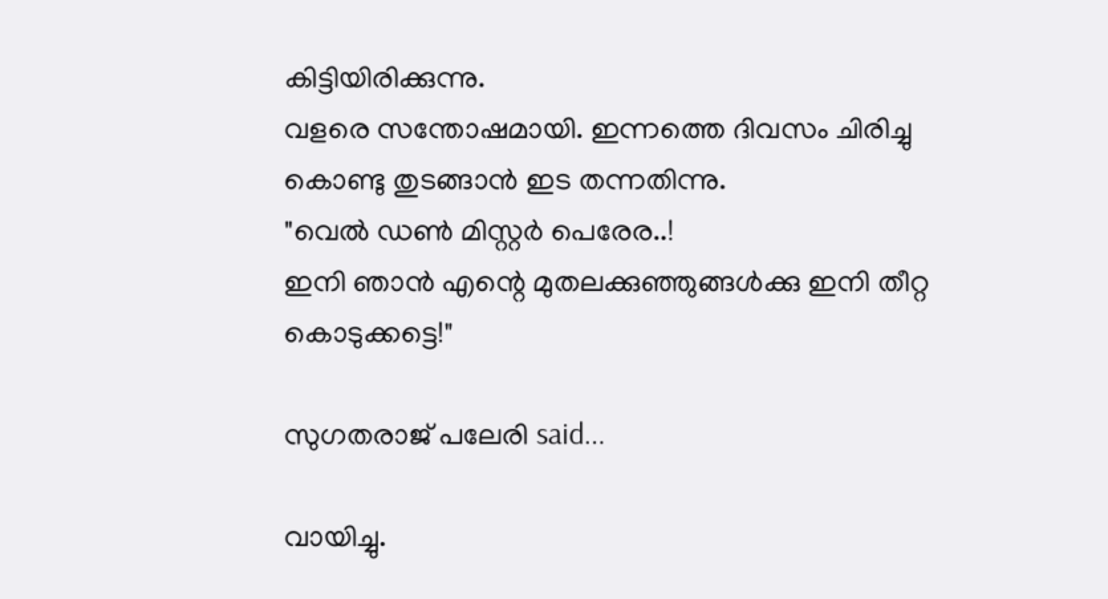കിട്ടിയിരിക്കുന്നു.
വളരെ സന്തോഷമായി. ഇന്നത്തെ ദിവസം ചിരിച്ചു കൊണ്ടു തുടങ്ങാന്‍ ഇട തന്നതിന്നു.
"വെല്‍ ഡണ്‍ മിസ്റ്റര്‍ പെരേര..!
ഇനി ഞാന്‍ എന്റെ മുതലക്കുഞ്ഞുങ്ങള്‍ക്കു ഇനി തീറ്റ കൊടുക്കട്ടെ!"

സുഗതരാജ് പലേരി said...

വായിച്ചു.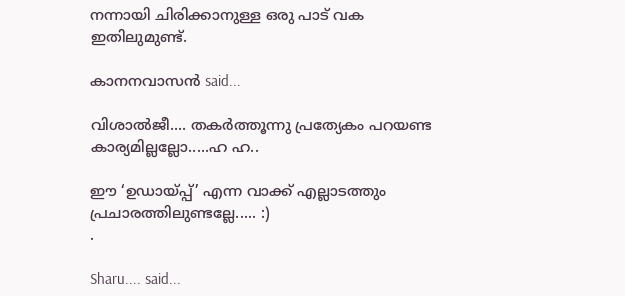നന്നായി ചിരിക്കാനുള്ള ഒരു പാട് വക ഇതിലുമുണ്ട്.

കാനനവാസന്‍ said...

വിശാല്‍ജീ.... തകര്‍ത്തൂന്നു പ്രത്യേകം പറയണ്ട കാര്യമില്ലല്ലോ.....ഹ ഹ..

ഈ ‘ഉഡായ്പ്പ്’ എന്ന വാക്ക് എല്ലാടത്തും പ്രചാരത്തിലുണ്ടല്ലേ..... :)
.

Sharu.... said...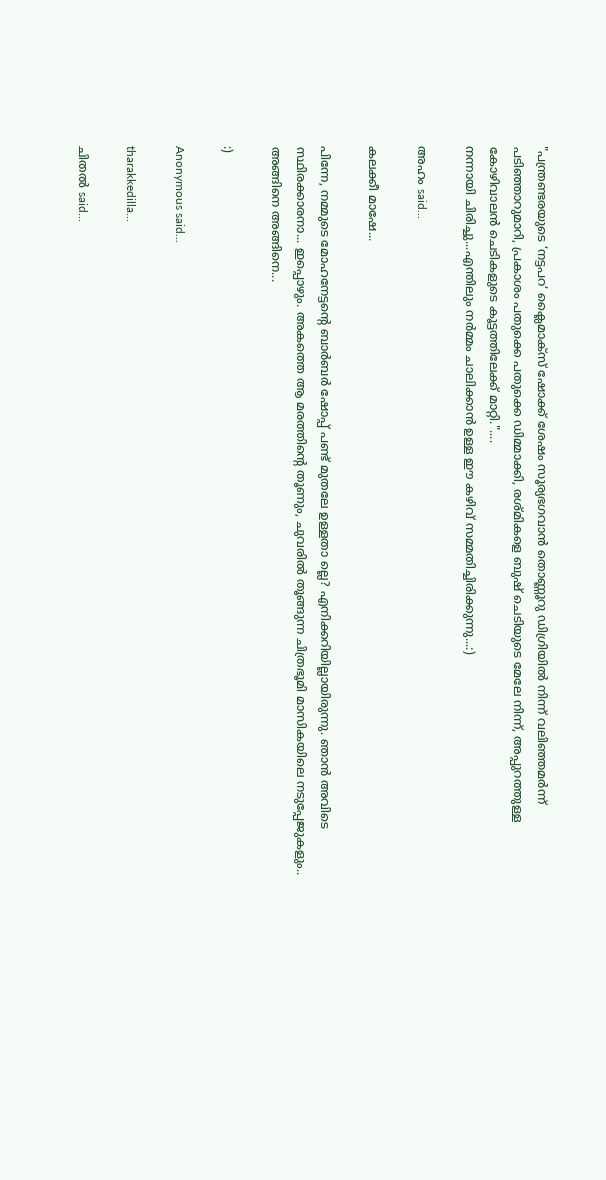"പന്ത്രണ്ടരയുടെ ‘നട്ടപറ‘ ക്ലൈമാക്സ് ഷോക്ക് ശേഷം സൂര്യഭഗവാന്‍ തൊണ്ണൂറു ഡിഗ്രിയില്‍ നിന്ന് വലിഞ്ഞമര്‍ന്ന് പടിഞ്ഞാറുമാറി, പ്രകാശം പതുക്കെ പതുക്കെ ഡിമ്മാക്കി, രശ്മികളെ ബുഷ് ചെടിയുടെ മേലേ നിന്ന്‍, അപ്പുറത്തുള്ള കോഴിവാലന്‍ ചെടികളുടെ കൂട്ടത്തിലേക്ക് മാറ്റി."....
നന്നായി ചിരിച്ചു...എന്തിലും നര്‍മ്മം ചാലിക്കാന്‍ ഉള്ള ഈ കഴിവ് സമ്മതിച്ചിരിക്കുന്നു...:)

അഹം said...

കലക്കീ മാഷേ...

പിന്നേ, നമ്മുടെ മോഹനേട്ടന്റെ ബാര്‍ബര്‍ ഷോപ്പ്‌ പണ്ട്‌ മുതലേ ഉള്ളതാ ല്ലെ? എനിക്കറിയില്ലായിരുന്നു. ഞാന്‍ അവിടെ സ്ഥിരക്കാരനാ... ഇപ്പൊഴും. അകത്തെ ആ മരത്തിന്റെ തൂണും, ചുവരില്‍ തൂങ്ങുന്ന ചിത്രഭൂമി മാസികയിലെ നടുപ്പേജുകളും.. അങ്ങിനെ അങ്ങിനെ...

:)

Anonymous said...

tharakkedilla...

ചിതല്‍ said...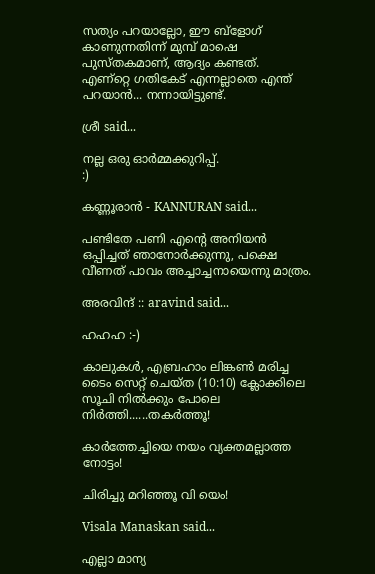സത്യം പറയാല്ലോ, ഈ ബ്ളോഗ്‌ കാണുന്നതിന്ന് മുമ്പ്‌ മാഷെ പുസ്തകമാണ്‌, ആദ്യം കണ്ടത്‌.
എണ്റ്റെ ഗതികേട്‌ എന്നല്ലാതെ എന്ത്‌ പറയാന്‍... നന്നായിട്ടുണ്ട്‌.

ശ്രീ said...

നല്ല ഒരു ഓര്‍‌മ്മക്കുറിപ്പ്.
:)

കണ്ണൂരാന്‍ - KANNURAN said...

പണ്ടിതേ പണി എന്റെ അനിയന്‍ ഒപ്പിച്ചത് ഞാനോര്‍ക്കുന്നു, പക്ഷെ വീണത് പാവം അച്ചാച്ചനായെന്നു മാത്രം.

അരവിന്ദ് :: aravind said...

ഹഹഹ :-)

കാലുകള്‍, എബ്രഹാം ലിങ്കണ്‍ മരിച്ച ടൈം സെറ്റ് ചെയ്ത (10:10) ക്ലോക്കിലെ സൂചി നില്‍ക്കും പോലെ നിര്‍ത്തി......തകര്‍ത്തൂ!

കാര്‍‌‍‌ത്തേച്ചിയെ നയം വ്യക്തമല്ലാത്ത നോട്ടം!

ചിരിച്ചു മറിഞ്ഞൂ വി യെം!

Visala Manaskan said...

എല്ലാ മാന്യ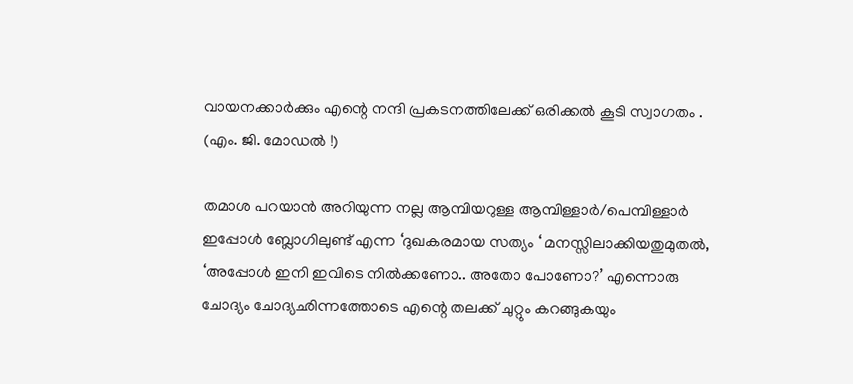വായനക്കാര്‍ക്കും എന്റെ നന്ദി പ്രകടനത്തിലേക്ക് ഒരിക്കല്‍ കൂടി സ്വാഗതം . (എം. ജി. മോഡല്‍ ‍!)

തമാശ പറയാന്‍ അറിയുന്ന നല്ല ആമ്പിയറുള്ള ആമ്പിള്ളാര്‍/പെമ്പിള്ളാര്‍ ഇപ്പോള്‍ ബ്ലോഗിലുണ്ട് എന്ന ‘ദുഖകരമായ സത്യം ‘ മനസ്സിലാക്കിയതുമുതല്‍, ‘അപ്പോള്‍ ഇനി ഇവിടെ നില്‍ക്കണോ.. അതോ പോണോ?’ എന്നൊരു ചോദ്യം ചോദ്യഛിന്നത്തോടെ എന്റെ തലക്ക് ചുറ്റും കറങ്ങുകയും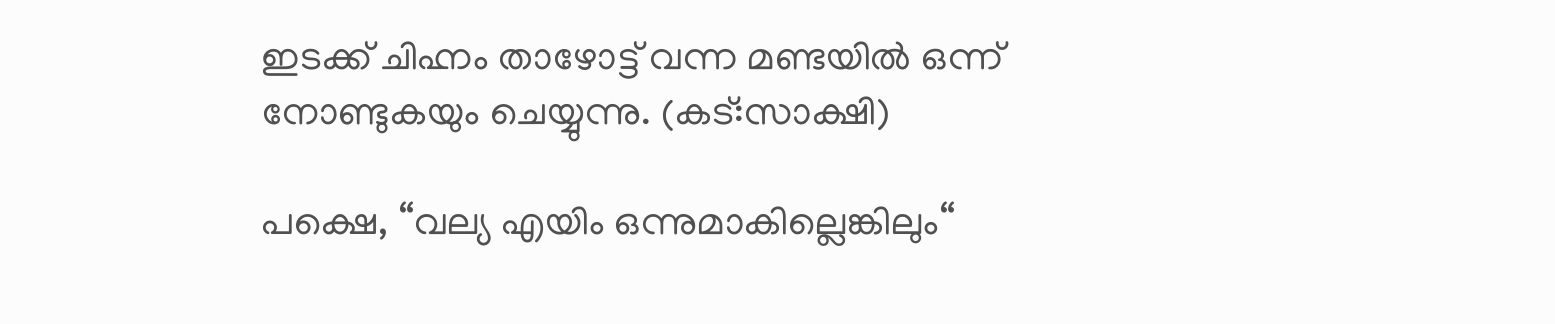ഇടക്ക് ചിഹ്നം താഴോട്ട് വന്ന മണ്ടയില്‍ ഒന്ന് നോണ്ടുകയും ചെയ്യുന്നു. (കട്:സാക്ഷി)

പക്ഷെ, “വല്യ എയിം ഒന്നുമാകില്ലെങ്കിലും“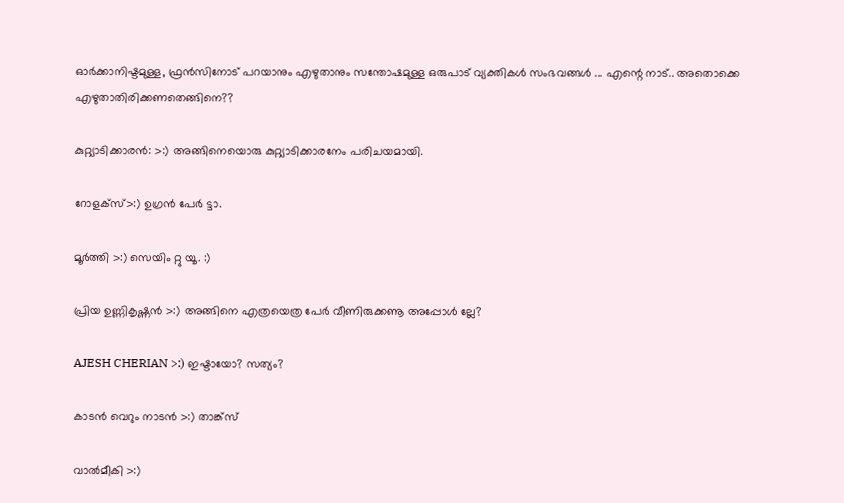ഓര്‍ക്കാനിഷ്ടമുള്ള, ഫ്രന്‍സിനോട് പറയാനും എഴുതാനും സന്തോഷമുള്ള ഒരുപാട് വ്യക്തികള്‍ സംഭവങ്ങള്‍ ... എന്റെ നാട്.. അതൊക്കെ എഴുതാതിരിക്കണതെങ്ങിനെ??

കുറ്റ്യാടിക്കാരന്‍: >:) അങ്ങിനെയൊരു കുറ്റ്യാടിക്കാരനേം പരിചയമായി.

റോളക്സ്>:) ഉഗ്രന്‍ പേര്‍ ട്ടാ.

മൂര്‍ത്തി >:) സെയിം റ്റു യൂ. :)

പ്രിയ ഉണ്ണികൃഷ്ണന്‍ >:) അങ്ങിനെ എത്രയെത്ര പേര്‍ വീണിരുക്കണൂ അപ്പോള്‍ ല്ലേ?

AJESH CHERIAN >:) ഇഷ്ടായോ? സത്യം?

കാടന്‍ വെറും നാടന്‍ >:) താങ്ക്സ്

വാല്‍മീകി >:)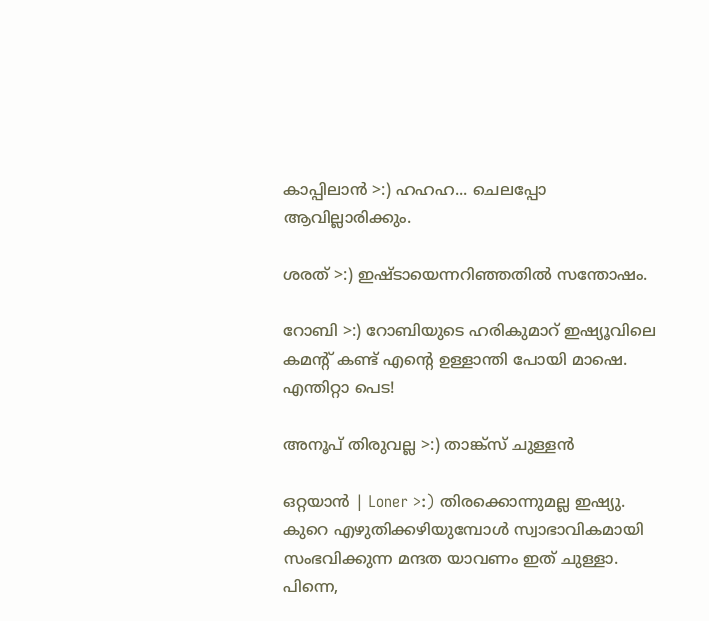കാപ്പിലാന്‍ >:) ഹഹഹ... ചെലപ്പോ ആവില്ലാരിക്കും.

ശരത് >:) ഇഷ്ടായെന്നറിഞ്ഞതില്‍ സന്തോഷം.

റോബി >:) റോബിയുടെ ഹരികുമാറ് ഇഷ്യൂവിലെ കമന്റ് കണ്ട് എന്റെ ഉള്ളാന്തി പോയി മാഷെ. എന്തിറ്റാ പെട!

അനൂപ് തിരുവല്ല >:) താങ്ക്സ് ചുള്ളന്‍

ഒറ്റയാന്‍ | Loner >:) തിരക്കൊന്നുമല്ല ഇഷ്യു. കുറെ എഴുതിക്കഴിയുമ്പോള്‍ സ്വാഭാവികമായി സംഭവിക്കുന്ന മന്ദത യാവണം ഇത് ചുള്ളാ. പിന്നെ,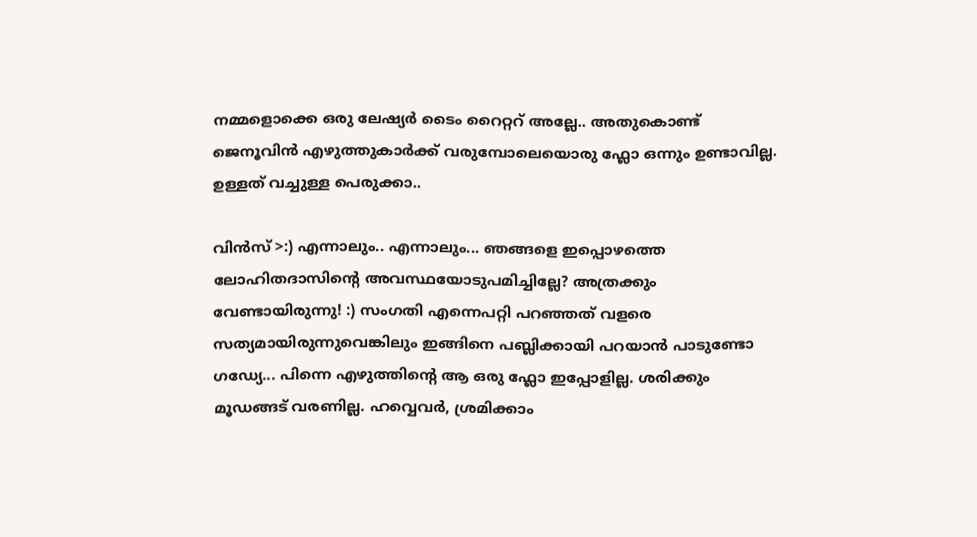നമ്മളൊക്കെ ഒരു ലേഷ്യര്‍ ടൈം റൈറ്ററ് അല്ലേ.. അതുകൊണ്ട് ജെനൂവിന്‍ എഴുത്തുകാര്‍ക്ക് വരുമ്പോലെയൊരു ഫ്ലോ ഒന്നും ഉണ്ടാവില്ല. ഉള്ളത് വച്ചുള്ള പെരുക്കാ..

വിന്‍സ് >:) എന്നാലും.. എന്നാലും... ഞങ്ങളെ ഇപ്പൊഴത്തെ ലോഹിതദാസിന്റെ അവസ്ഥയോടുപമിച്ചില്ലേ? അത്രക്കും വേണ്ടായിരുന്നു! :) സംഗതി എന്നെപറ്റി പറഞ്ഞത് വളരെ സത്യമായിരുന്നുവെങ്കിലും ഇങ്ങിനെ പബ്ലിക്കായി പറയാന്‍ പാടുണ്ടോ ഗഡ്യേ... പിന്നെ എഴുത്തിന്റെ ആ ഒരു ഫ്ലോ ഇപ്പോളില്ല. ശരിക്കും മൂഡങ്ങട് വരണില്ല. ഹവ്വെവര്‍, ശ്രമിക്കാം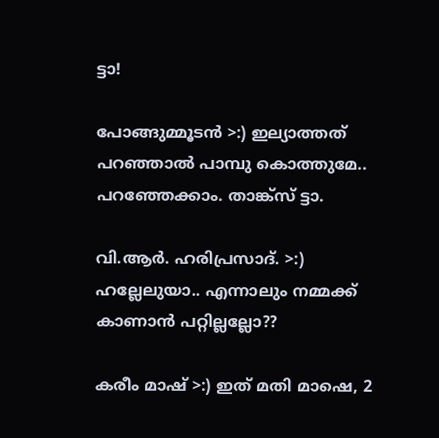ട്ടാ!

പോങ്ങുമ്മൂടന്‍ >:) ഇല്യാത്തത് പറഞ്ഞാല്‍ പാമ്പു കൊത്തുമേ.. പറഞ്ഞേക്കാം. താങ്ക്സ് ട്ടാ.

വി.ആര്‍. ഹരിപ്രസാദ്‌. >:) ഹല്ലേലുയാ‍.. എന്നാലും നമ്മക്ക് കാണാന്‍ പറ്റില്ലല്ലോ??

കരീം മാഷ്‌ >:) ഇത് മതി മാഷെ, 2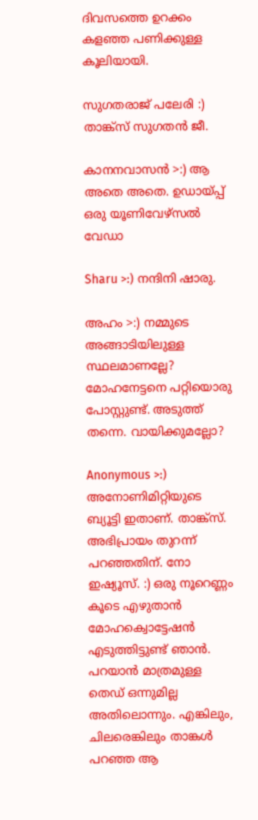ദിവസത്തെ ഉറക്കം കളഞ്ഞ പണിക്കുള്ള കൂലിയായി.

സുഗതരാജ് പലേരി :) താങ്ക്സ് സുഗതന്‍ ജീ.

കാനനവാസന്‍ >:) ആ അതെ അതെ. ഉഡായ്പ്പ് ഒരു യൂണിവേഴ്സല്‍ വേഡാ

Sharu >:) നന്ദിനി ഷാരു.

അഹം >:) നമ്മുടെ അങ്ങാടിയിലുള്ള സ്ഥലമാണല്ലേ? മോഹനേട്ടനെ പറ്റിയൊരു പോസ്റ്റുണ്ട്. അടുത്ത് തന്നെ. വായിക്കുമല്ലോ?

Anonymous >:) അനോണിമിറ്റിയുടെ ബ്യൂട്ടി ഇതാണ്. താങ്ക്സ്. അഭിപ്രായം തുറന്ന് പറഞ്ഞതിന്. നോ ഇഷ്യൂസ്. :) ഒരു നൂറെണ്ണം കൂടെ എഴുതാന്‍ മോഹക്വൊട്ടേഷന്‍ എടുത്തിട്ടുണ്ട് ഞാന്‍. പറയാന്‍ മാത്രമുള്ള തെഡ് ഒന്നുമില്ല അതിലൊന്നും. എങ്കിലും, ചിലരെങ്കിലും താങ്കള്‍ പറഞ്ഞ ആ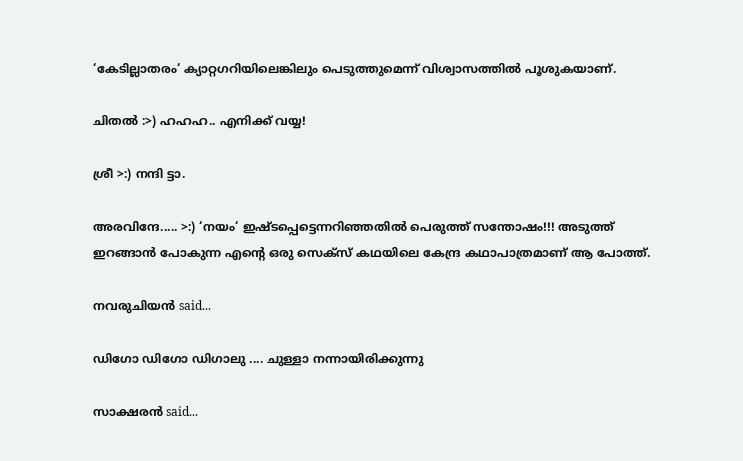‘കേടില്ലാതരം‘ ക്യാറ്റഗറിയിലെങ്കിലും പെടുത്തുമെന്ന് വിശ്വാസത്തില്‍ പൂശുകയാണ്.

ചിതല്‍ :>) ഹഹഹ.. എനിക്ക് വയ്യ!

ശ്രീ >:) നന്ദി ട്ടാ.

അരവിന്ദേ..... >:) ‘നയം‘ ഇഷ്ടപ്പെട്ടെന്നറിഞ്ഞതില്‍ പെരുത്ത് സന്തോഷം!!! അടുത്ത് ഇറങ്ങാന്‍ പോകുന്ന എന്റെ ഒരു സെക്സ് കഥയിലെ കേന്ദ്ര കഥാപാത്രമാണ് ആ പോത്ത്.

നവരുചിയന്‍ said...

ഡിഗോ ഡിഗോ ഡിഗാലു .... ചുള്ളാ നന്നായിരിക്കുന്നു

സാക്ഷരന്‍ said...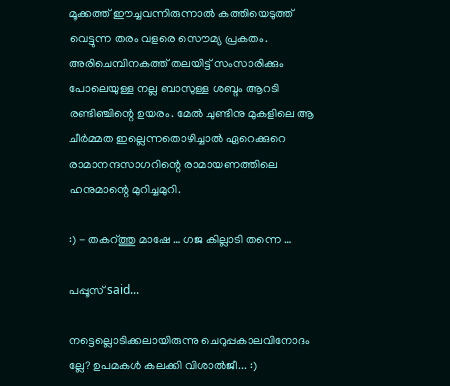മൂക്കത്ത് ഈച്ചവന്നിരുന്നാല്‍ കത്തിയെടുത്ത് വെട്ടുന്ന തരം വളരെ സൌമ്യ പ്രകതം. അരിചെമ്പിനകത്ത് തലയിട്ട് സംസാരിക്കും പോലെയുള്ള നല്ല ബാസുള്ള ശബ്ദം ആറടി രണ്ടിഞ്ചിന്റെ ഉയരം. മേല്‍ ചുണ്ടിനു മുകളിലെ ആ ചീര്‍മ്മത ഇല്ലെന്നതൊഴിച്ചാല്‍ ഏറെക്കുറെ രാമാനന്ദസാഗറിന്റെ രാമായണത്തിലെ ഹനുമാന്റെ മുറിച്ചമുറി.

:) - തകറ്ത്തു മാഷേ … ഗജ കില്ലാടി തന്നെ …

പപ്പൂസ് said...

നട്ടെല്ലൊടിക്കലായിരുന്നു ചെറുപ്പകാലവിനോദം ല്ലേ? ഉപമകള്‍ കലക്കി വിശാല്‍ജീ... :)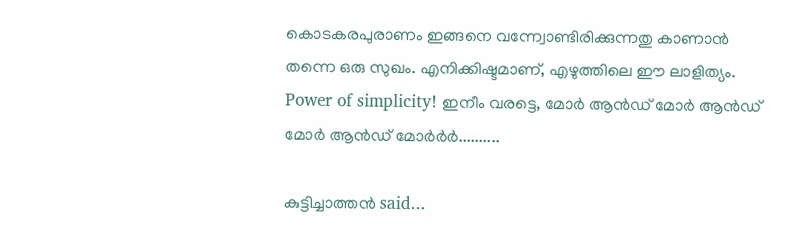കൊടകരപുരാണം ഇങ്ങനെ വന്ന്വോണ്ടിരിക്കുന്നതു കാണാന്‍ തന്നെ ഒരു സുഖം. എനിക്കിഷ്ടമാണ്, എഴുത്തിലെ ഈ ലാളിത്യം. Power of simplicity! ഇനീം വരട്ടെ, മോര്‍ ആന്‍ഡ് മോര്‍ ആന്‍ഡ് മോര്‍ ആന്‍ഡ് മോര്‍ര്‍ര്‍..........

കുട്ടിച്ചാത്തന്‍ said...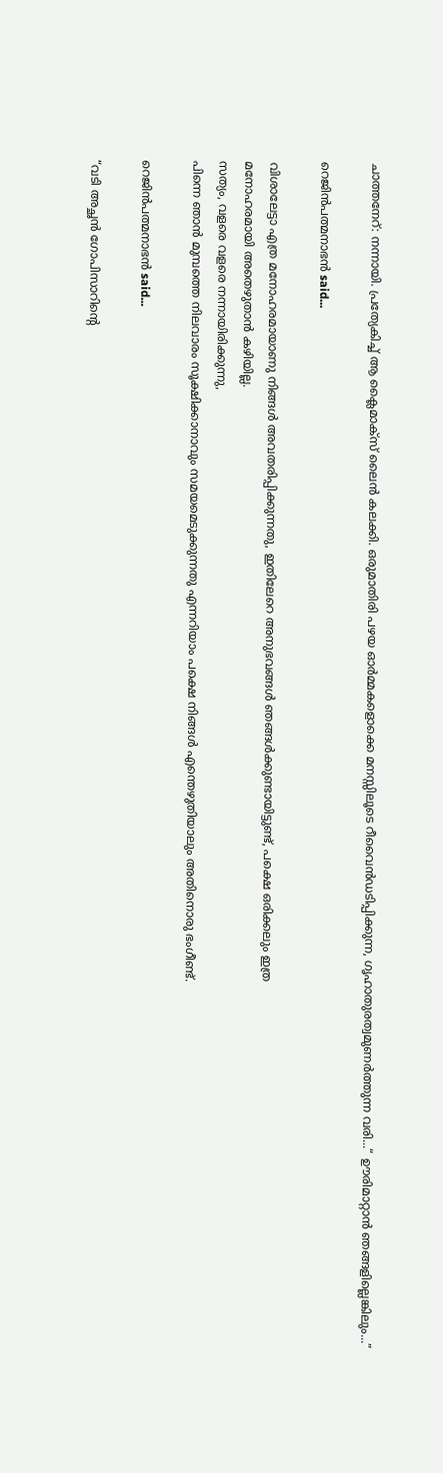ചാത്തനേറ്: നന്നായി. പ്രത്യേകിച്ച് ആ ക്ലൈമാക്സ് ലൈന്‍ കലക്കി. ഒരുമാതിരി പഴയ ഓര്‍മ്മകളൊക്കെ മനസ്സിലൂടെ റീവൈന്‍ഡടിപ്പിക്കുന്ന, ഗൃഹാതുരത്വമുണര്‍ത്തുന്ന വരി...“ ഊരിമാറ്റാന്‍ ഞങ്ങളില്ലെങ്കിലും...”

റെജിന്‍പത്മനാഭന്‍ said...

വിശാലേട്ടാ എത്ര മനോഹരമായാണു നിങ്ങള്‍ അവതരിപ്പിക്കുന്നതു, ഇതിലേറെ അനുഭവങ്ങള്‍ ഞങ്ങള്‍ക്കുണ്ടായിട്ടുണ്ട്, പക്ഷെ ഒരിക്കലും ഇത്ര
മനോഹരമായി അതെഴുതാന്‍ കഴിയില്ല.
സത്യം, വളരെ വളരെ നന്നായിരിക്കുന്നു,
പിന്നെ ഞാന്‍ മുമ്പത്തെ നിലവാരം സൂക്ഷിക്കാനാവും സമയമെടുക്കുന്നതു എന്നറിയാം പക്ഷെ നിങ്ങള്‍ എന്തെഴുതിയാലും അതിനൊരു ഭംഗീണ്ട്.

റെജിന്‍പത്മനാഭന്‍ said...

“വടി അച്ഛന്‍ ഗോപിസാറിന്റെ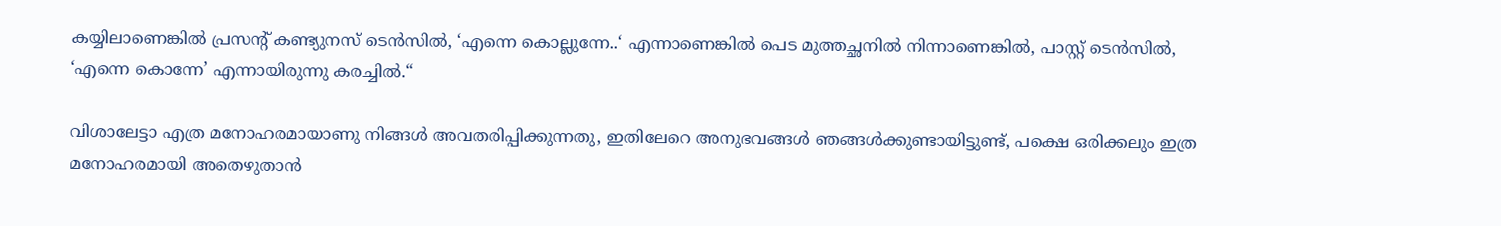കയ്യിലാണെങ്കില്‍ പ്രസന്റ് കണ്ട്യുനസ് ടെന്‍സില്‍, ‘എന്നെ കൊല്ലുന്നേ..‘ എന്നാണെങ്കില്‍ പെട മുത്തച്ഛനില്‍ നിന്നാണെങ്കില്‍, പാസ്റ്റ് ടെന്‍സില്‍, ‘എന്നെ കൊന്നേ’ എന്നായിരുന്നു കരച്ചില്‍.“

വിശാലേട്ടാ എത്ര മനോഹരമായാണു നിങ്ങള്‍ അവതരിപ്പിക്കുന്നതു, ഇതിലേറെ അനുഭവങ്ങള്‍ ഞങ്ങള്‍ക്കുണ്ടായിട്ടുണ്ട്, പക്ഷെ ഒരിക്കലും ഇത്ര
മനോഹരമായി അതെഴുതാന്‍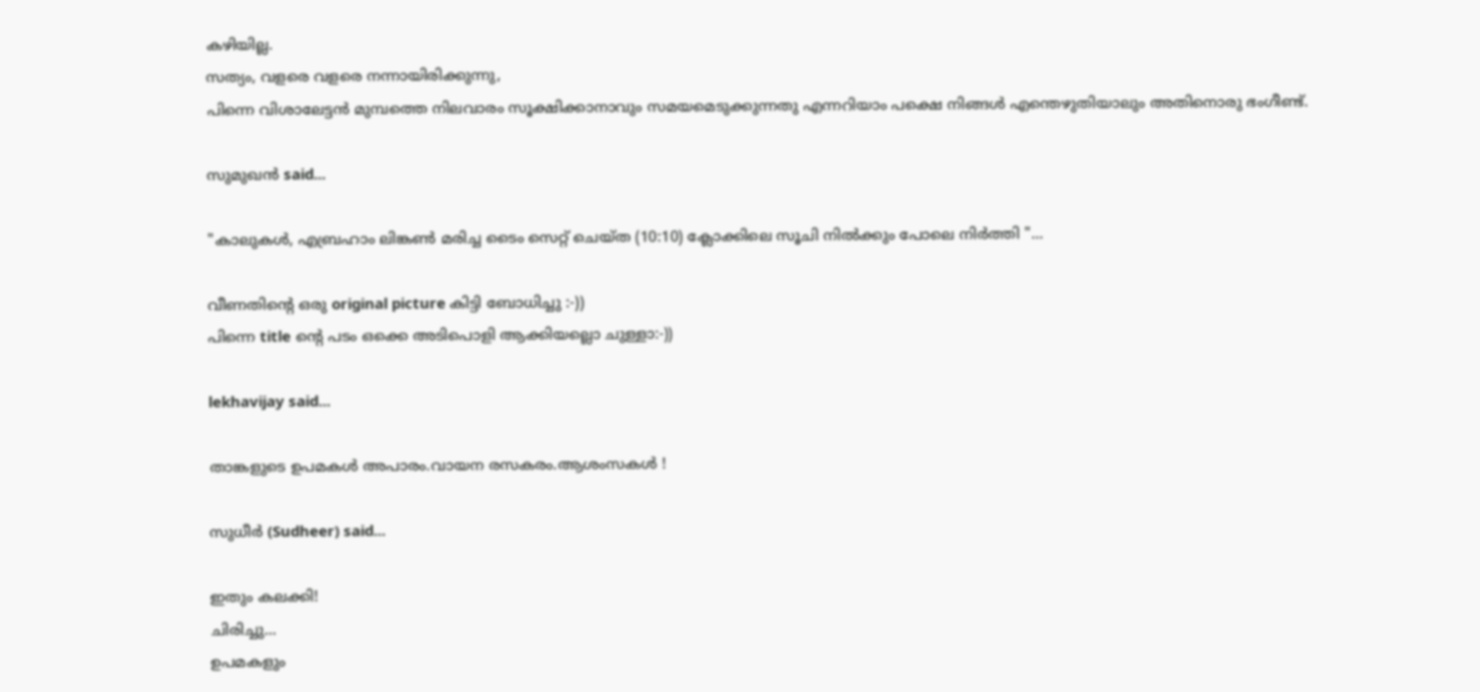കഴിയില്ല.
സത്യം, വളരെ വളരെ നന്നായിരിക്കുന്നു,
പിന്നെ വിശാലേട്ടന്‍ മുമ്പത്തെ നിലവാരം സൂക്ഷിക്കാനാവും സമയമെടുക്കുന്നതു എന്നറിയാം പക്ഷെ നിങ്ങള്‍ എന്തെഴുതിയാലും അതിനൊരു ഭംഗീണ്ട്.

സുമുഖന്‍ said...

"കാലുകള്‍, എബ്രഹാം ലിങ്കണ്‍ മരിച്ച ടൈം സെറ്റ് ചെയ്ത (10:10) ക്ലോക്കിലെ സൂചി നില്‍ക്കും പോലെ നിര്‍ത്തി "...

വീണതിന്റെ ഒരു original picture കിട്ടി ബോധിച്ചു :-))
പിന്നെ title ന്റെ പടം ഒക്കെ അടിപൊളി ആക്കിയല്ലൊ ചുള്ളാ:-))

lekhavijay said...

താങ്കളുടെ ഉപമകള്‍ അപാരം.വായന രസകരം.ആശംസകള്‍ !

സുധീര്‍ (Sudheer) said...

ഇതും കലക്കി!
ചിരിച്ചു...
ഉപമകളും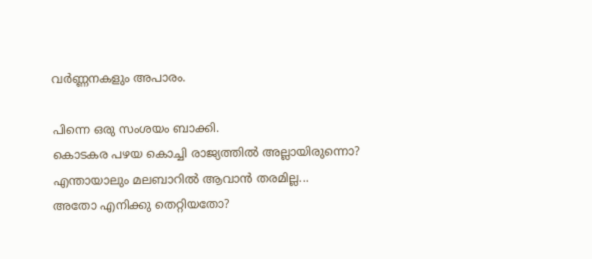വര്‍ണ്ണനകളും അപാരം.

പിന്നെ ഒരു സംശയം ബാക്കി.
കൊടകര പഴയ കൊച്ചി രാജ്യത്തില്‍ അല്ലായിരുന്നൊ?
എന്തായാലും മലബാറില്‍ ആവാന്‍ തരമില്ല...
അതോ എനിക്കു തെറ്റിയതോ?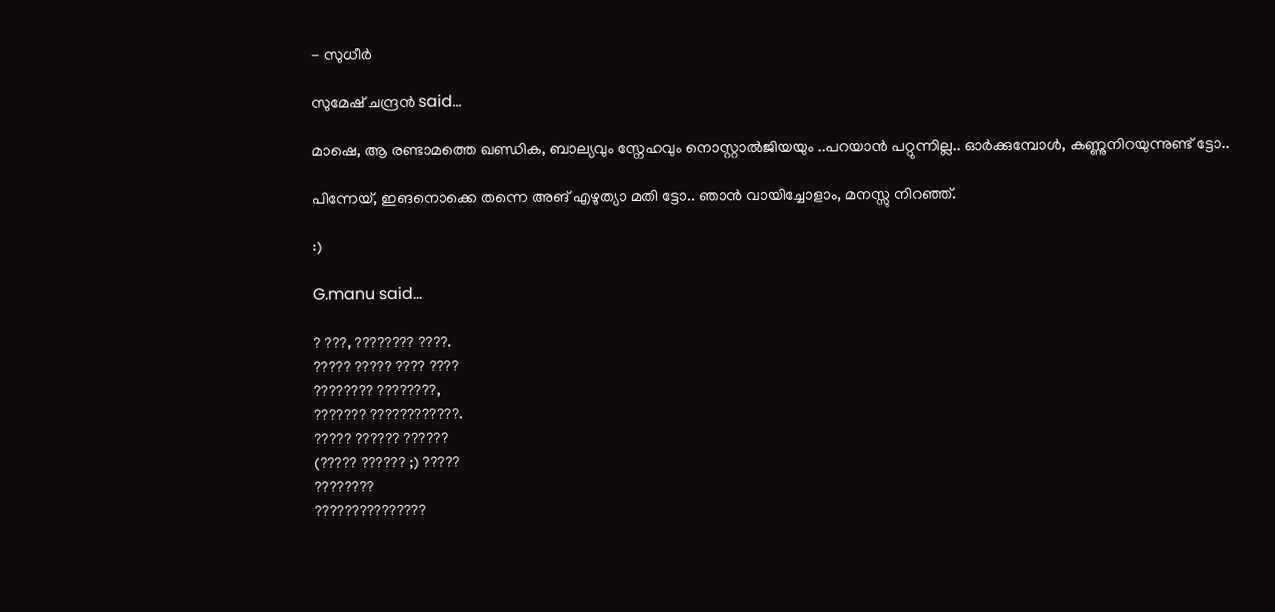- സുധീര്‍

സുമേഷ് ചന്ദ്രന്‍ said...

മാഷെ, ആ രണ്ടാമത്തെ ഖണ്ഡിക, ബാല്യവും സ്നേഹവും നൊസ്റ്റാല്‍ജിയയും ..പറയാന്‍ പറ്റുന്നില്ല.. ഓര്‍ക്കുമ്പോള്‍, കണ്ണുനിറയുന്നുണ്ട് ട്ടോ..

പിന്നേയ്, ഇങനൊക്കെ തന്നെ അങ് എഴുത്യാ മതി ട്ടോ.. ഞാന്‍ വായിച്ചോളാം, മനസ്സു നിറഞ്ഞ്.

:)

G.manu said...

? ???, ???????? ????.
????? ????? ???? ????
???????? ????????,
??????? ????????????.
????? ?????? ??????
(????? ?????? ;) ?????
????????
???????????????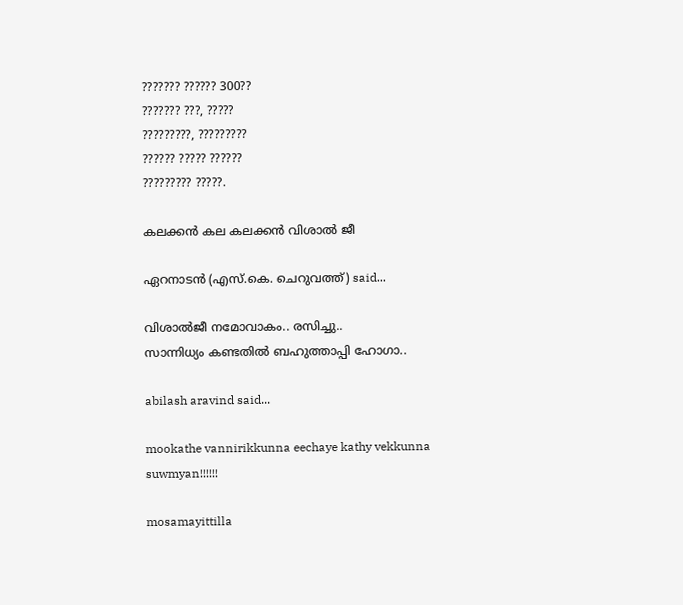??????? ?????? 300??
??????? ???, ?????
?????????, ?????????
?????? ????? ??????
????????? ?????.

കലക്കന്‍ കല കലക്കന്‍ വിശാല്‍ ജീ

ഏറനാടന്‍ (എസ്‌.കെ. ചെറുവത്ത്‌) said...

വിശാല്‍‌ജീ നമോവാകം.. രസിച്ചു..
സാന്നിധ്യം കണ്ടതില്‍ ബഹുത്താപ്പി ഹോഗാ..

abilash aravind said...

mookathe vannirikkunna eechaye kathy vekkunna suwmyan!!!!!!

mosamayittilla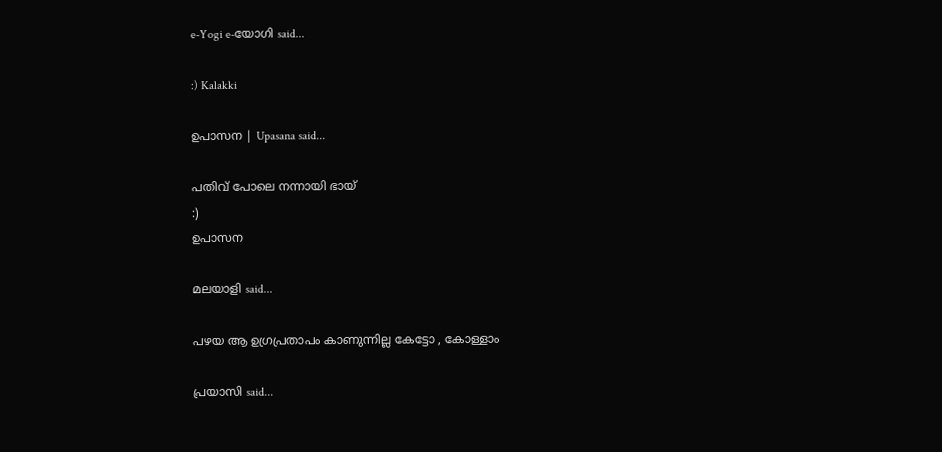e-Yogi e-യോഗി said...

:) Kalakki

ഉപാസന | Upasana said...

പതിവ് പോലെ നന്നായി ഭായ്
:)
ഉപാസന

മലയാളി said...

പഴയ ആ ഉഗ്രപ്രതാപം കാണുന്നില്ല കേട്ടോ , കോള്ളാം

പ്രയാസി said...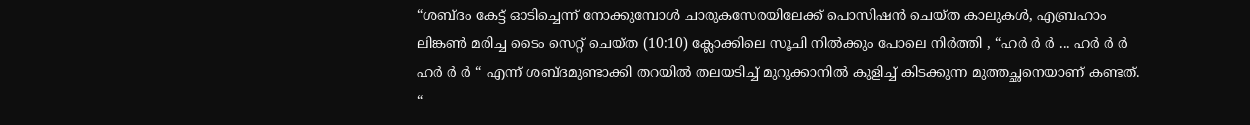“ശബ്ദം കേട്ട് ഓടിച്ചെന്ന് നോക്കുമ്പോള്‍ ചാരുകസേരയിലേക്ക് പൊസിഷന്‍ ചെയ്ത കാലുകള്‍, എബ്രഹാം ലിങ്കണ്‍ മരിച്ച ടൈം സെറ്റ് ചെയ്ത (10:10) ക്ലോക്കിലെ സൂചി നില്‍ക്കും പോലെ നിര്‍ത്തി , “ഹര്‍ ര്‍ ര്‍ ... ഹര്‍ ര്‍ ര്‍ ഹര്‍ ര്‍ ര്‍ “ എന്ന്‍ ശബ്ദമുണ്ടാക്കി തറയില്‍ തലയടിച്ച് മുറുക്കാനില്‍ കുളിച്ച് കിടക്കുന്ന മുത്തച്ഛനെയാണ് കണ്ടത്. “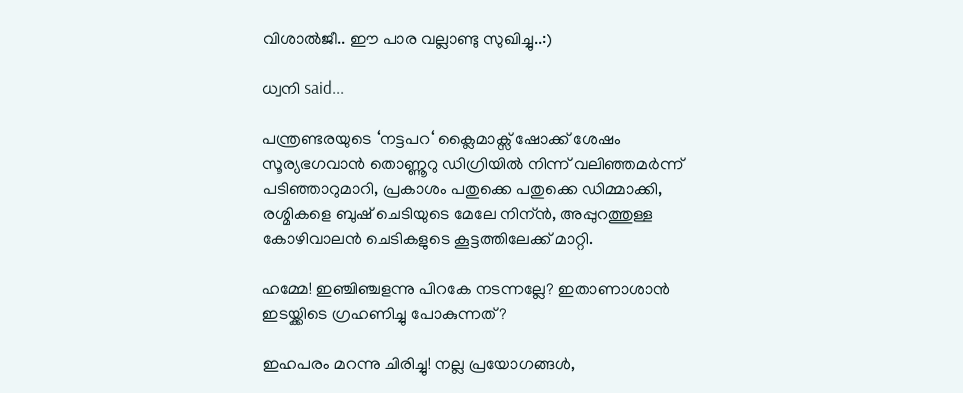വിശാല്‍ജീ.. ഈ പാര വല്ലാണ്ടു സുഖിച്ചു..:)

ധ്വനി said...

പന്ത്രണ്ടരയുടെ ‘നട്ടപറ‘ ക്ലൈമാക്സ് ഷോക്ക് ശേഷം സൂര്യഭഗവാന്‍ തൊണ്ണൂറു ഡിഗ്രിയില്‍ നിന്ന് വലിഞ്ഞമര്‍ന്ന് പടിഞ്ഞാറുമാറി, പ്രകാശം പതുക്കെ പതുക്കെ ഡിമ്മാക്കി, രശ്മികളെ ബുഷ് ചെടിയുടെ മേലേ നിന്ന്‍, അപ്പുറത്തുള്ള കോഴിവാലന്‍ ചെടികളുടെ കൂട്ടത്തിലേക്ക് മാറ്റി.

ഹമ്മേ! ഇഞ്ചിഞ്ചളന്നു പിറകേ നടന്നല്ലേ? ഇതാണാശാന്‍ ഇടയ്ക്കിടെ ഗ്രഹണിച്ചു പോകുന്നത്?

ഇഹപരം മറന്നു ചിരിച്ചു! നല്ല പ്രയോഗങ്ങള്‍,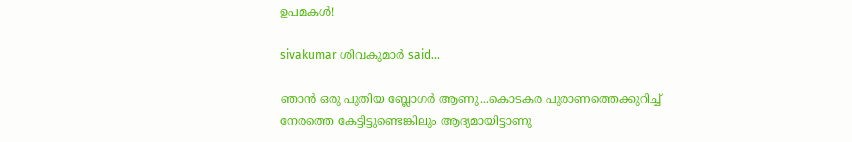ഉപമകള്‍!

sivakumar ശിവകുമാര്‍ said...

ഞാന്‍ ഒരു പുതിയ ബ്ലോഗര്‍ ആണു...കൊടകര പുരാണത്തെക്കുറിച്ച്‌ നേരത്തെ കേട്ടിട്ടുണ്ടെങ്കിലും ആദ്യമായിട്ടാണു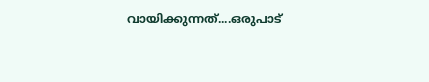വായിക്കുന്നത്‌....ഒരുപാട്‌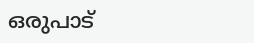ഒരുപാട്‌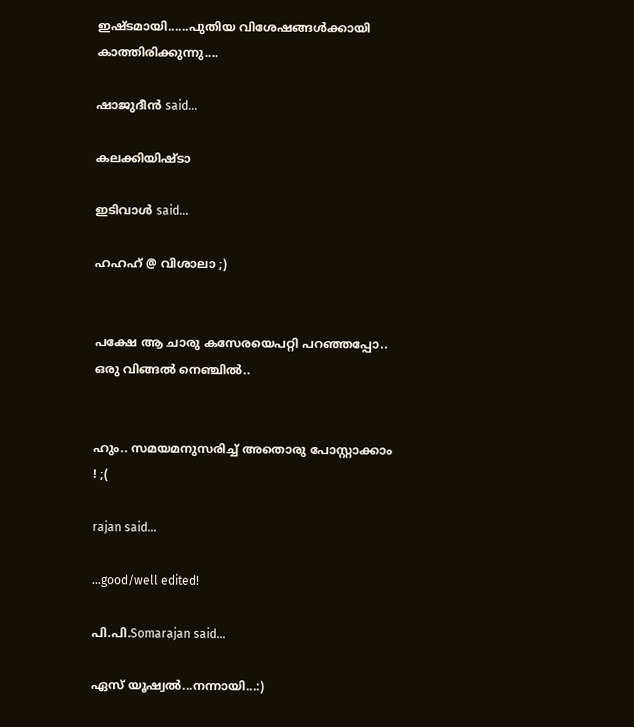ഇഷ്ടമായി......പുതിയ വിശേഷങ്ങള്‍ക്കായി കാത്തിരിക്കുന്നു....

ഷാജുദീന്‍ said...

കലക്കിയിഷ്ടാ

ഇടിവാള്‍ said...

ഹഹഹ് @ വിശാലാ ;)


പക്ഷേ ആ ചാരു കസേരയെപറ്റി പറഞ്ഞപ്പോ.. ഒരു വിങ്ങല്‍ നെഞ്ചില്‍..


ഹും.. സമയമനുസരിച്ച് അതൊരു പോസ്റ്റാക്കാം ! ;(

rajan said...

...good/well edited!

പി.പി.Somarajan said...

ഏസ് യൂഷ്വല്‍...നന്നായി...:)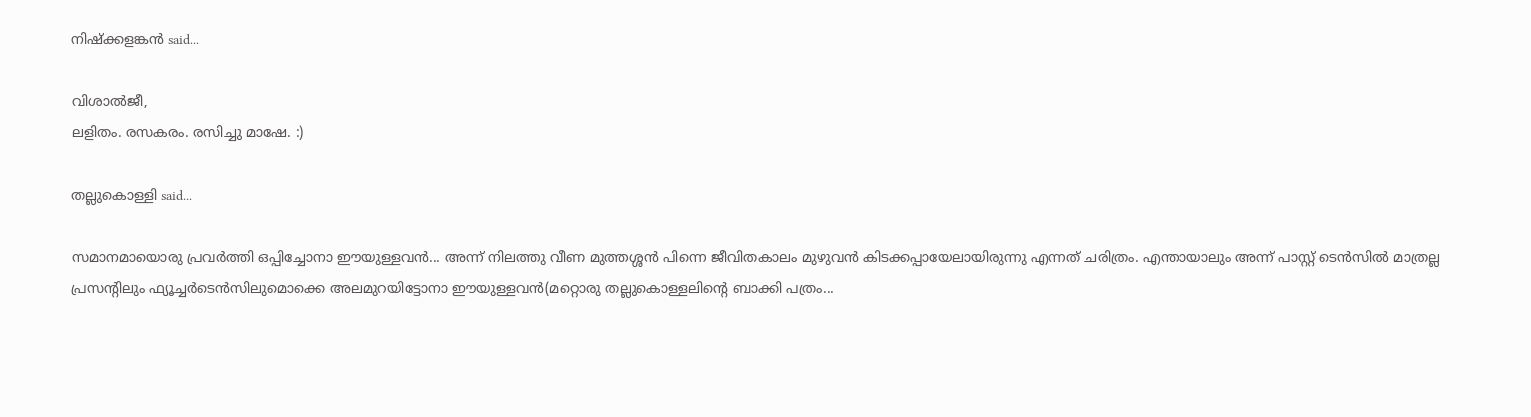നിഷ്ക്കളങ്കന്‍ said...

വിശാല്‍ജീ,
ല‌ളിതം. രസകരം. ര‌സിച്ചു മാഷേ. :)

തല്ലുകൊള്ളി said...

സമാനമായൊരു പ്രവര്‍ത്തി ഒപ്പിച്ചോനാ ഈയുള്ളവന്‍... അന്ന് നിലത്തു വീണ മുത്തശ്ശന്‍ പിന്നെ ജീവിതകാലം മുഴുവന്‍ കിടക്കപ്പായേലായിരുന്നു എന്നത് ചരിത്രം. എന്തായാലും അന്ന് പാസ്റ്റ് ടെന്‍സില്‍ മാത്രല്ല പ്രസന്റിലും ഫ്യൂച്ചര്‍ടെന്‍സിലുമൊക്കെ അലമുറയിട്ടോനാ ഈയുള്ളവന്‍(മറ്റൊരു തല്ലുകൊള്ളലിന്റെ ബാക്കി പത്രം...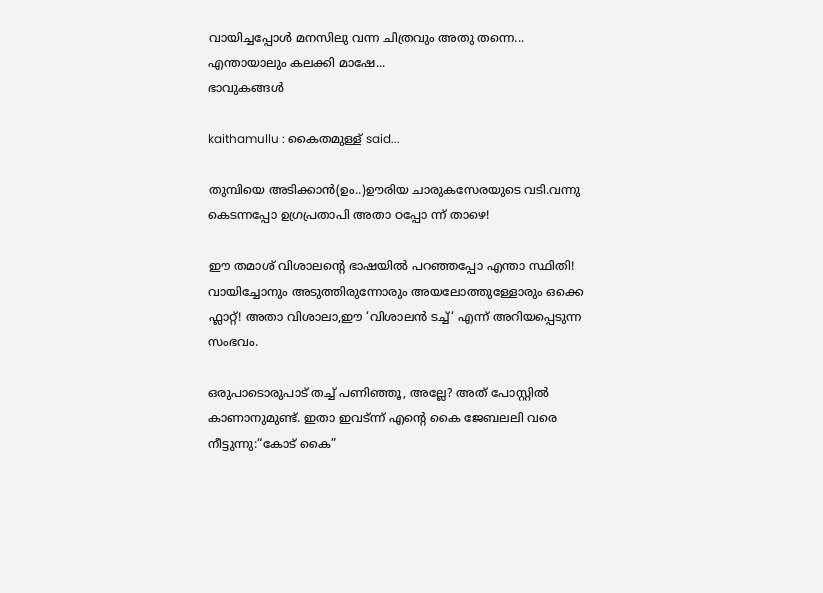വായിച്ചപ്പോള്‍ മനസിലു വന്ന ചിത്രവും അതു തന്നെ...
എന്തായാലും കലക്കി മാഷേ...
ഭാവുകങ്ങള്‍

kaithamullu : കൈതമുള്ള് said...

തുമ്പിയെ അടിക്കാന്‍(ഉം..)ഊരിയ ചാരുകസേരയുടെ വടി.വന്നു കെടന്നപ്പോ ഉഗ്രപ്രതാപി അതാ ഠപ്പോ ന്ന് താഴെ!

ഈ തമാശ് വിശാലന്റെ ഭാഷയില്‍ പറഞ്ഞപ്പോ എന്താ സ്ഥിതി! വായിച്ചോനും അടുത്തിരുന്നോരും അയലോത്തുള്ളോരും ഒക്കെ ഫ്ലാറ്റ്! അതാ വിശാലാ,ഈ ‘വിശാലന്‍ ടച്ച്‘ എന്ന് അറിയപ്പെടുന്ന സംഭവം.

ഒരുപാടൊരുപാട് തച്ച് പണിഞ്ഞൂ, അല്ലേ? അത് പോസ്റ്റില്‍ കാണാനുമുണ്ട്. ഇതാ ഇവട്‌ന്ന് എന്റെ കൈ ജേബലലി വരെ നീട്ടുന്നു:“കോട് കൈ”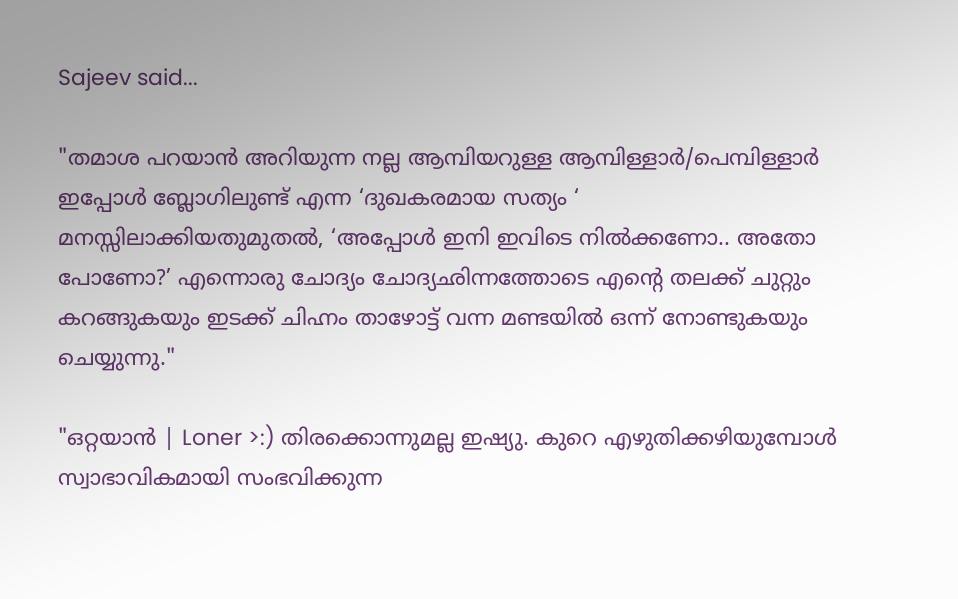Sajeev said...

"തമാശ പറയാന്‍ അറിയുന്ന നല്ല ആമ്പിയറുള്ള ആമ്പിള്ളാര്‍/പെമ്പിള്ളാര്‍ ഇപ്പോള്‍ ബ്ലോഗിലുണ്ട് എന്ന ‘ദുഖകരമായ സത്യം ‘ മനസ്സിലാക്കിയതുമുതല്‍, ‘അപ്പോള്‍ ഇനി ഇവിടെ നില്‍ക്കണോ.. അതോ പോണോ?’ എന്നൊരു ചോദ്യം ചോദ്യഛിന്നത്തോടെ എന്റെ തലക്ക് ചുറ്റും കറങ്ങുകയും ഇടക്ക് ചിഹ്നം താഴോട്ട് വന്ന മണ്ടയില്‍ ഒന്ന് നോണ്ടുകയും ചെയ്യുന്നു."

"ഒറ്റയാന്‍ | Loner >:) തിരക്കൊന്നുമല്ല ഇഷ്യു. കുറെ എഴുതിക്കഴിയുമ്പോള്‍ സ്വാഭാവികമായി സംഭവിക്കുന്ന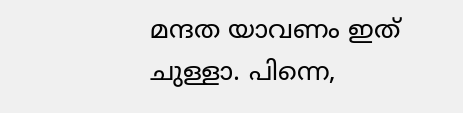മന്ദത യാവണം ഇത് ചുള്ളാ. പിന്നെ,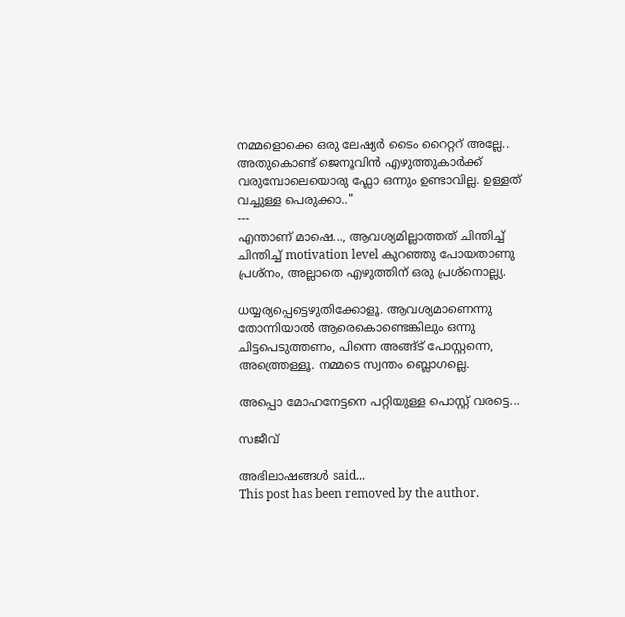നമ്മളൊക്കെ ഒരു ലേഷ്യര്‍ ടൈം റൈറ്ററ് അല്ലേ.. അതുകൊണ്ട് ജെനൂവിന്‍ എഴുത്തുകാര്‍ക്ക് വരുമ്പോലെയൊരു ഫ്ലോ ഒന്നും ഉണ്ടാവില്ല. ഉള്ളത് വച്ചുള്ള പെരുക്കാ.."
---
എന്താണ് മാഷെ..., ആവശ്യമില്ലാത്തത് ചിന്തിച്ച് ചിന്തിച്ച് motivation level കുറഞ്ഞു പോയതാണു പ്രശ്നം, അല്ലാതെ എഴുത്തിന് ഒരു പ്രശ്നൊല്ല്യ.

ധയ്യര്യപ്പെട്ടെഴുതിക്കോളൂ. ആവശ്യമാണെന്നു തോന്നിയാല്‍ ആരെകൊണ്ടെങ്കിലും ഒന്നു ചിട്ടപെടുത്തണം, പിന്നെ അങ്ങ്ട് പോസ്റ്റന്നെ, അത്ത്രെള്ളൂ. നമ്മടെ സ്വന്തം ബ്ലൊഗല്ലെ.

അപ്പൊ മോഹനേട്ടനെ പറ്റിയുള്ള പൊസ്റ്റ് വരട്ടെ...

സജീവ്

അഭിലാഷങ്ങള്‍ said...
This post has been removed by the author.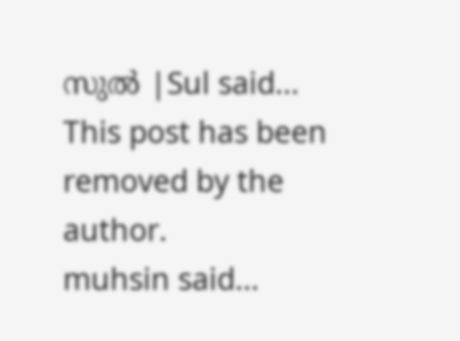സുല്‍ |Sul said...
This post has been removed by the author.
muhsin said...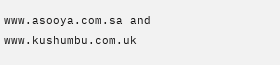www.asooya.com.sa and www.kushumbu.com.uk